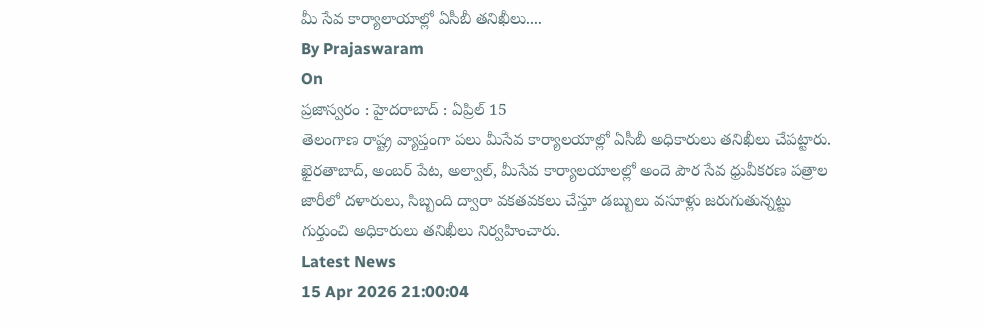మీ సేవ కార్యాలాయాల్లో ఏసీబీ తనిఖీలు....
By Prajaswaram
On
ప్రజాస్వరం : హైదరాబాద్ : ఏప్రిల్ 15
తెలంగాణ రాష్ట్ర వ్యాప్తంగా పలు మీసేవ కార్యాలయాల్లో ఏసీబీ అధికారులు తనిఖీలు చేపట్టారు. ఖైరతాబాద్, అంబర్ పేట, అల్వాల్, మీసేవ కార్యాలయాలల్లో అందె పౌర సేవ ధ్రువీకరణ పత్రాల జారీలో దళారులు, సిబ్బంది ద్వారా వకతవకలు చేస్తూ డబ్బులు వసూళ్లు జరుగుతున్నట్టు గుర్తుంచి అధికారులు తనిఖీలు నిర్వహించారు.
Latest News
15 Apr 2026 21:00:04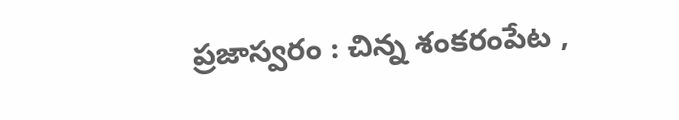ప్రజాస్వరం : చిన్న శంకరంపేట ,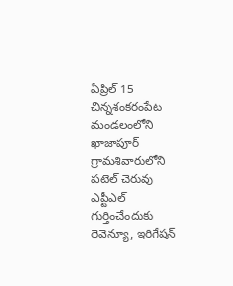ఏప్రిల్ 15 చిన్నశంకరంపేట మండలంలోని ఖాజాపూర్ గ్రామశివారులోని పటెల్ చెరువు ఎప్టీఎల్ గుర్తించేందుకు రెవెన్యూ, ఇరిగేషన్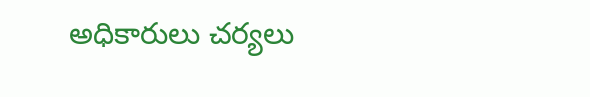అధికారులు చర్యలు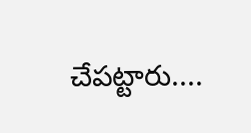చేపట్టారు....